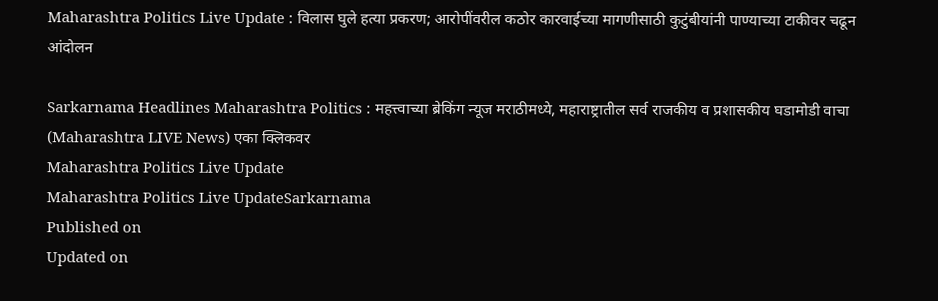Maharashtra Politics Live Update : विलास घुले हत्या प्रकरण; आरोपींवरील कठोर कारवाईच्या मागणीसाठी कुटुंबीयांनी पाण्याच्या टाकीवर चढून आंदोलन

Sarkarnama Headlines Maharashtra Politics : महत्त्वाच्या ब्रेकिंग न्यूज मराठीमध्ये, महाराष्ट्रातील सर्व राजकीय व प्रशासकीय घडामोडी वाचा (Maharashtra LIVE News) एका क्लिकवर
Maharashtra Politics Live Update
Maharashtra Politics Live UpdateSarkarnama
Published on
Updated on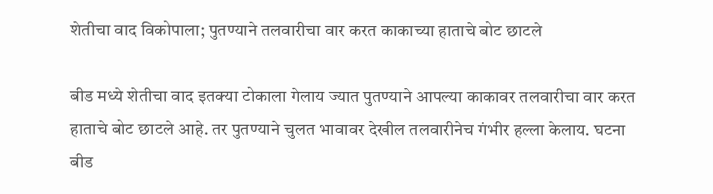शेतीचा वाद विकोपाला; पुतण्याने तलवारीचा वार करत काकाच्या हाताचे बोट छाटले

बीड मध्ये शेतीचा वाद इतक्या टोकाला गेलाय ज्यात पुतण्याने आपल्या काकावर तलवारीचा वार करत हाताचे बोट छाटले आहे. तर पुतण्याने चुलत भावावर देखील तलवारीनेच गंभीर हल्ला केलाय. घटना बीड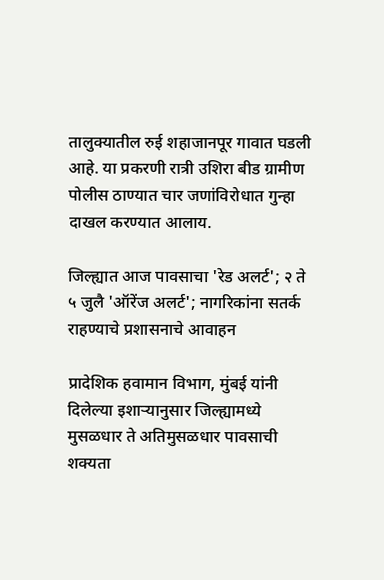तालुक्यातील रुई शहाजानपूर गावात घडली आहे. या प्रकरणी रात्री उशिरा बीड ग्रामीण पोलीस ठाण्यात चार जणांविरोधात गुन्हा दाखल करण्यात आलाय.

जिल्ह्यात आज पावसाचा 'रेड अलर्ट'; २ ते ५ जुलै 'ऑरेंज अलर्ट'; नागरिकांना सतर्क राहण्याचे प्रशासनाचे आवाहन

प्रादेशिक हवामान विभाग, मुंबई यांनी दिलेल्या इशाऱ्यानुसार जिल्ह्यामध्ये मुसळधार ते अतिमुसळधार पावसाची शक्यता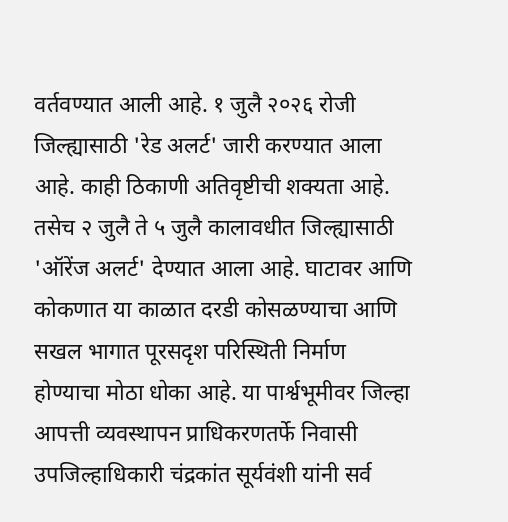वर्तवण्यात आली आहे. १ जुलै २०२६ रोजी जिल्ह्यासाठी 'रेड अलर्ट' जारी करण्यात आला आहे. काही ठिकाणी अतिवृष्टीची शक्यता आहे. तसेच २ जुलै ते ५ जुलै कालावधीत जिल्ह्यासाठी 'ऑरेंज अलर्ट' देण्यात आला आहे. घाटावर आणि कोकणात या काळात दरडी कोसळण्याचा आणि सखल भागात पूरसदृश परिस्थिती निर्माण होण्याचा मोठा धोका आहे. या पार्श्वभूमीवर जिल्हा आपत्ती व्यवस्थापन प्राधिकरणतर्फे निवासी उपजिल्हाधिकारी चंद्रकांत सूर्यवंशी यांनी सर्व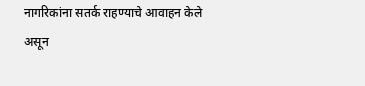नागरिकांना सतर्क राहण्याचे आवाहन केले असून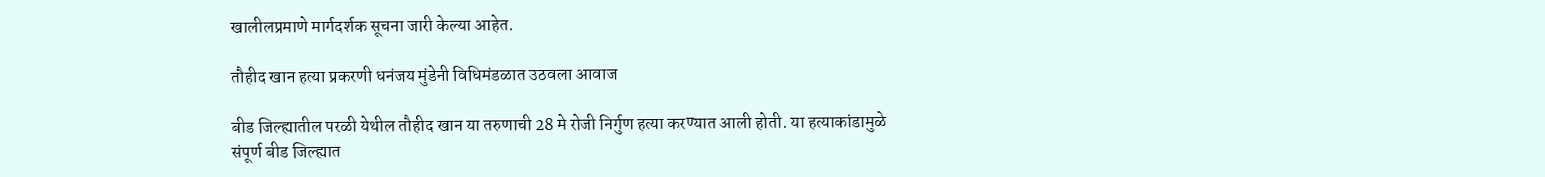खालीलप्रमाणे मार्गदर्शक सूचना जारी केल्या आहेत.

तौहीद खान हत्या प्रकरणी धनंजय मुंडेनी विधिमंडळात उठवला आवाज

बीड जिल्ह्यातील परळी येथील तौहीद खान या तरुणाची 28 मे रोजी निर्गुण हत्या करण्यात आली होती. या हत्याकांडामुळे संपूर्ण बीड जिल्ह्यात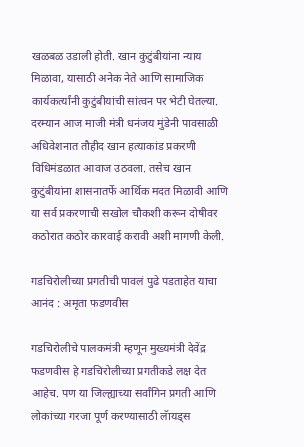खळबळ उडाली होती. खान कुटुंबीयांना न्याय मिळावा, यासाठी अनेक नेते आणि सामाजिक कार्यकर्त्यांनी कुटुंबीयांची सांत्वन पर भेटी घेतल्या. दरम्यान आज माजी मंत्री धनंजय मुंडेनी पावसाळी अधिवेशनात तौहीद खान हत्याकांड प्रकरणी विधिमंडळात आवाज उठवला. तसेच खान कुटुंबीयांना शासनातर्फे आर्थिक मदत मिळावी आणि या सर्व प्रकरणाची सखोल चौकशी करून दोषीवर कठोरात कठोर कारवाई करावी अशी मागणी केली.

गडचिरोलीच्या प्रगतीची पावलं पुढे पडताहेत याचा आनंद : अमृता फडणवीस

गडचिरोलीचे पालकमंत्री म्हणून मुख्यमंत्री देवेंद्र फडणवीस हे गडचिरोलीच्या प्रगतीकडे लक्ष देत आहेच. पण या जिल्ह्याच्या सर्वांगिन प्रगती आणि लोकांच्या गरजा पूर्ण करण्यासाठी लॅायड्स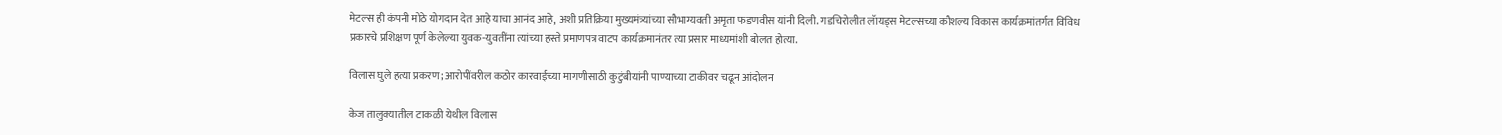मेटल्स ही कंपनी मोठे योगदान देत आहे याचा आनंद आहे, अशी प्रतिक्रिया मुख्यमंत्र्यांच्या सौभाग्यवती अमृता फडणवीस यांनी दिली. गडचिरोलीत लॅायड्स मेटल्सच्या कौशल्य विकास कार्यक्रमांतर्गत विविध प्रकारचे प्रशिक्षण पूर्ण केलेल्या युवक-युवतींना त्यांच्या हस्ते प्रमाणपत्र वाटप कार्यक्रमानंतर त्या प्रसार माध्यमांशी बोलत होत्या.

विलास घुले हत्या प्रकरण; आरोपींवरील कठोर कारवाईच्या मागणीसाठी कुटुंबीयांनी पाण्याच्या टाकीवर चढून आंदोलन

केज तालुक्यातील टाकळी येथील विलास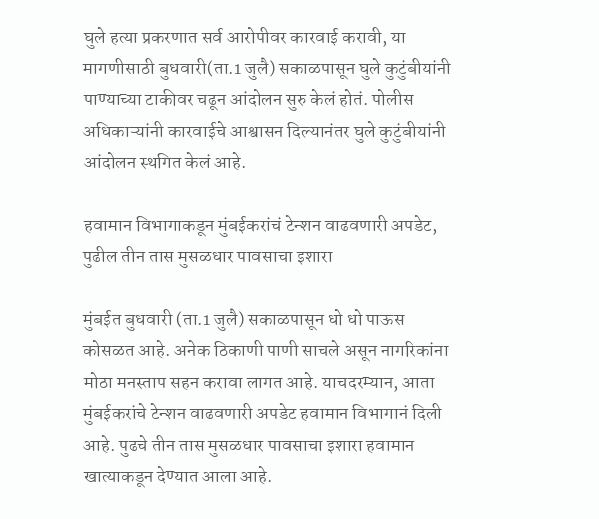घुले हत्या प्रकरणात सर्व आरोपीवर कारवाई करावी, या मागणीसाठी बुधवारी(ता.1 जुलै) सकाळपासून घुले कुटुंबीयांनी पाण्याच्या टाकीवर चढून आंदोलन सुरु केलं होतं. पोलीस अधिकाऱ्यांनी कारवाईचे आश्वासन दिल्यानंतर घुले कुटुंबीयांनी आंदोलन स्थगित केलं आहे.

हवामान विभागाकडून मुंबईकरांचं टेन्शन वाढवणारी अपडेट, पुढील तीन तास मुसळधार पावसाचा इशारा

मुंबईत बुधवारी (ता.1 जुलै) सकाळपासून धो धो पाऊस कोसळत आहे. अनेक ठिकाणी पाणी साचले असून नागरिकांना मोठा मनस्ताप सहन करावा लागत आहे. याचदरम्यान, आता मुंबईकरांचे टेन्शन वाढवणारी अपडेट हवामान विभागानं दिली आहे. पुढचे तीन तास मुसळधार पावसाचा इशारा हवामान खात्याकडून देण्यात आला आहे.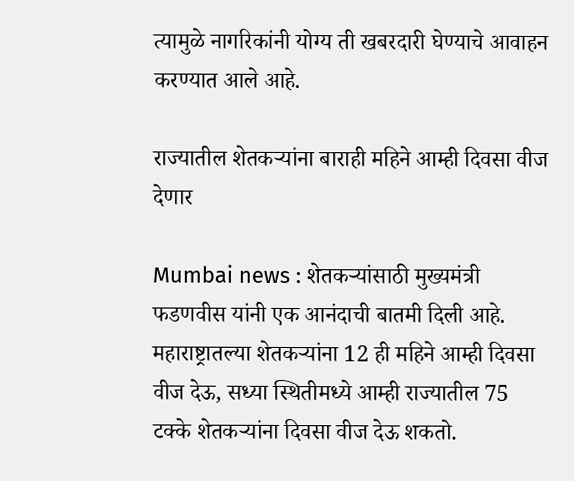त्यामुळे नागरिकांनी योग्य ती खबरदारी घेण्याचे आवाहन करण्यात आले आहे.

राज्यातील शेतकऱ्यांना बाराही महिने आम्ही दिवसा वीज देणार

Mumbai news : शेतकऱ्यांसाठी मुख्यमंत्री फडणवीस यांनी एक आनंदाची बातमी दिली आहे. महाराष्ट्रातल्या शेतकऱ्यांना 12 ही महिने आम्ही दिवसा वीज देऊ, सध्या स्थितीमध्ये आम्ही राज्यातील 75 टक्के शेतकऱ्यांना दिवसा वीज देऊ शकतो.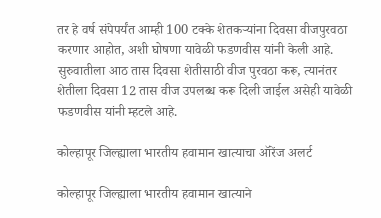तर हे वर्ष संपेपर्यंत आम्ही 100 टक्के शेतकऱ्यांना दिवसा वीजपुरवठा करणार आहोत, अशी घोषणा यावेळी फडणवीस यांनी केली आहे. सुरुवातीला आठ तास दिवसा शेतीसाठी वीज पुरवठा करू, त्यानंतर शेतीला दिवसा 12 तास वीज उपलब्ध करू दिली जाईल असेही यावेळी फडणवीस यांनी म्हटले आहे.

कोल्हापूर जिल्ह्याला भारतीय हवामान खात्याचा ऑरेंज अलर्ट

कोल्हापूर जिल्ह्याला भारतीय हवामान खात्याने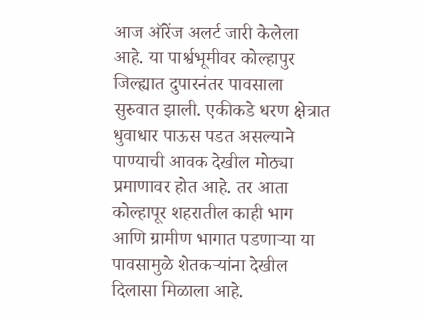आज ऑरेंज अलर्ट जारी केलेला आहे. या पार्श्वभूमीवर कोल्हापुर जिल्ह्यात दुपारनंतर पावसाला सुरुवात झाली. एकीकडे धरण क्षेत्रात धुवाधार पाऊस पडत असल्याने पाण्याची आवक देखील मोठ्या प्रमाणावर होत आहे. तर आता कोल्हापूर शहरातील काही भाग आणि ग्रामीण भागात पडणाऱ्या या पावसामुळे शेतकऱ्यांना देखील दिलासा मिळाला आहे.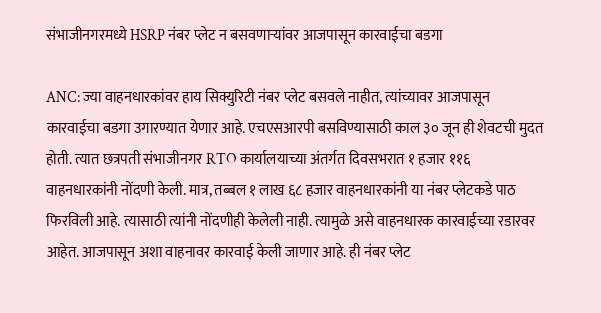संभाजीनगरमध्ये HSRP नंबर प्लेट न बसवणाऱ्यांवर आजपासून कारवाईचा बडगा

ANC: ज्या वाहनधारकांवर हाय सिक्युरिटी नंबर प्लेट बसवले नाहीत, त्यांच्यावर आजपासून कारवाईचा बडगा उगारण्यात येणार आहे. एचएसआरपी बसविण्यासाठी काल ३० जून ही शेवटची मुदत होती. त्यात छत्रपती संभाजीनगर RTO कार्यालयाच्या अंतर्गत दिवसभरात १ हजार ११६ वाहनधारकांनी नोंदणी केली. मात्र, तब्बल १ लाख ६८ हजार वाहनधारकांनी या नंबर प्लेटकडे पाठ फिरविली आहे. त्यासाठी त्यांनी नोंदणीही केलेली नाही. त्यामुळे असे वाहनधारक कारवाईच्या रडारवर आहेत. आजपासून अशा वाहनावर कारवाई केली जाणार आहे. ही नंबर प्लेट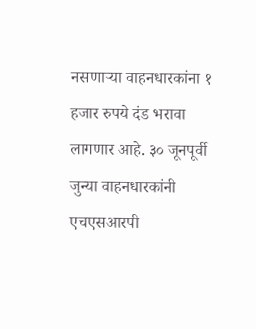नसणाऱ्या वाहनधारकांना १ हजार रुपये दंड भरावा लागणार आहे. ३० जूनपूर्वी जुन्या वाहनधारकांनी एचएसआरपी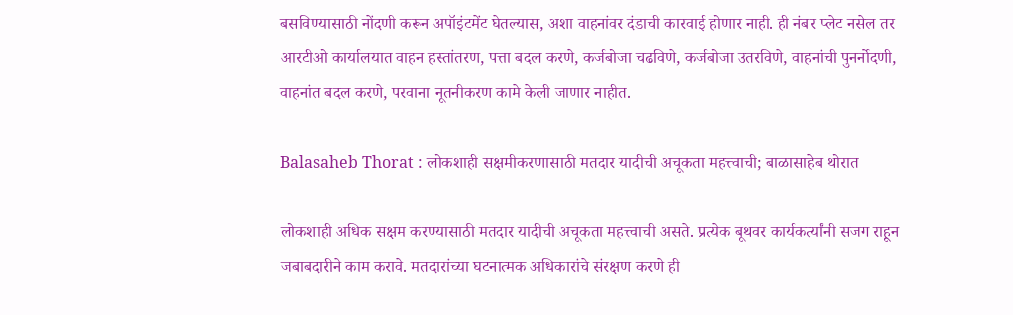बसविण्यासाठी नोंदणी करून अपॉइंटमेंट घेतल्यास, अशा वाहनांवर दंडाची कारवाई होणार नाही. ही नंबर प्लेट नसेल तर आरटीओ कार्यालयात वाहन हस्तांतरण, पत्ता बदल करणे, कर्जबोजा चढविणे, कर्जबोजा उतरविणे, वाहनांची पुनर्नोदणी, वाहनांत बदल करणे, परवाना नूतनीकरण कामे केली जाणार नाहीत.

Balasaheb Thorat : लोकशाही सक्षमीकरणासाठी मतदार यादीची अचूकता महत्त्वाची; बाळासाहेब थोरात

लोकशाही अधिक सक्षम करण्यासाठी मतदार यादीची अचूकता महत्त्वाची असते. प्रत्येक बूथवर कार्यकर्त्यांनी सजग राहून जबाबदारीने काम करावे. मतदारांच्या घटनात्मक अधिकारांचे संरक्षण करणे ही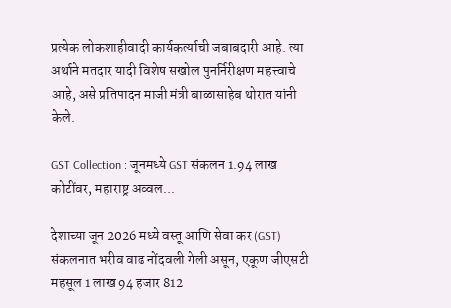प्रत्येक लोकशाहीवादी कार्यकर्त्याची जबाबदारी आहे. त्या अर्थाने मतदार यादी विशेष सखोल पुनर्निरीक्षण महत्त्वाचे आहे, असे प्रतिपादन माजी मंत्री बाळासाहेब थोरात यांनी केले.

GST Collection : जूनमध्ये GST संकलन 1.94 लाख कोटींवर, महाराष्ट्र अव्वल...

देशाच्या जून 2026 मध्ये वस्तू आणि सेवा कर (GST) संकलनात भरीव वाढ नोंदवली गेली असून, एकूण जीएसटी महसूल 1 लाख 94 हजार 812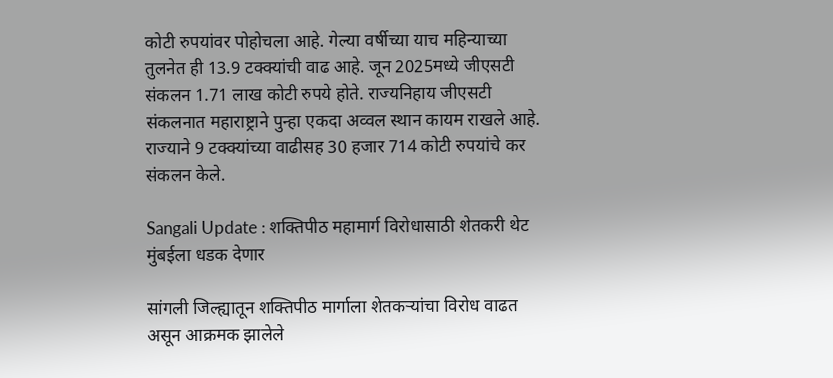कोटी रुपयांवर पोहोचला आहे. गेल्या वर्षीच्या याच महिन्याच्या तुलनेत ही 13.9 टक्क्यांची वाढ आहे. जून 2025मध्ये जीएसटी संकलन 1.71 लाख कोटी रुपये होते. राज्यनिहाय जीएसटी संकलनात महाराष्ट्राने पुन्हा एकदा अव्वल स्थान कायम राखले आहे. राज्याने 9 टक्क्यांच्या वाढीसह 30 हजार 714 कोटी रुपयांचे कर संकलन केले.

Sangali Update : शक्तिपीठ महामार्ग विरोधासाठी शेतकरी थेट मुंबईला धडक देणार

सांगली जिल्ह्यातून शक्तिपीठ मार्गाला शेतकऱ्यांचा विरोध वाढत असून आक्रमक झालेले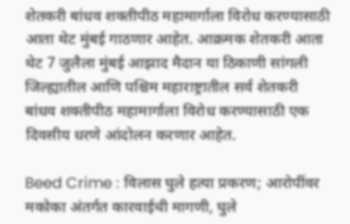शेतकरी बांधव शक्तीपीठ महामार्गाला विरोध करण्यासाठी आता थेट मुंबई गाठणार आहेत. आक्रमक शेतकरी आता थेट 7 जुलैला मुंबई आझाद मैदान या ठिकाणी सांगली जिल्ह्यातील आणि पश्चिम महाराष्ट्रातील सर्व शेतकरी बांधव शक्तीपीठ महामार्गाला विरोध करण्यासाठी एक दिवसीय धरणे आंदोलन करणार आहेत.

Beed Crime : विलास घुले हत्या प्रकरण; आरोपींवर मकोका अंतर्गत कारवाईची मागणी, घुले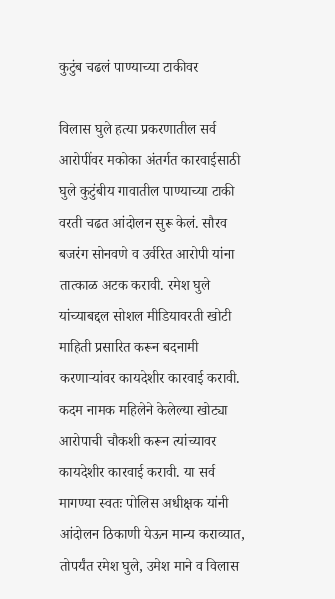कुटुंब चढलं पाण्याच्या टाकीवर

विलास घुले हत्या प्रकरणातील सर्व आरोपींवर मकोका अंतर्गत कारवाईसाठी घुले कुटुंबीय गावातील पाण्याच्या टाकी वरती चढत आंदोलन सुरू केलं. सौरव बजरंग सोनवणे व उर्वरित आरोपी यांना तात्काळ अटक करावी. रमेश घुले यांच्याबद्दल सोशल मीडियावरती खोटी माहिती प्रसारित करून बदनामी करणाऱ्यांवर कायदेशीर कारवाई करावी. कदम नामक महिलेने केलेल्या खोट्या आरोपाची चौकशी करून त्यांच्यावर कायदेशीर कारवाई करावी. या सर्व मागण्या स्वतः पोलिस अधीक्षक यांनी आंदोलन ठिकाणी येऊन मान्य कराव्यात, तोपर्यंत रमेश घुले, उमेश माने व विलास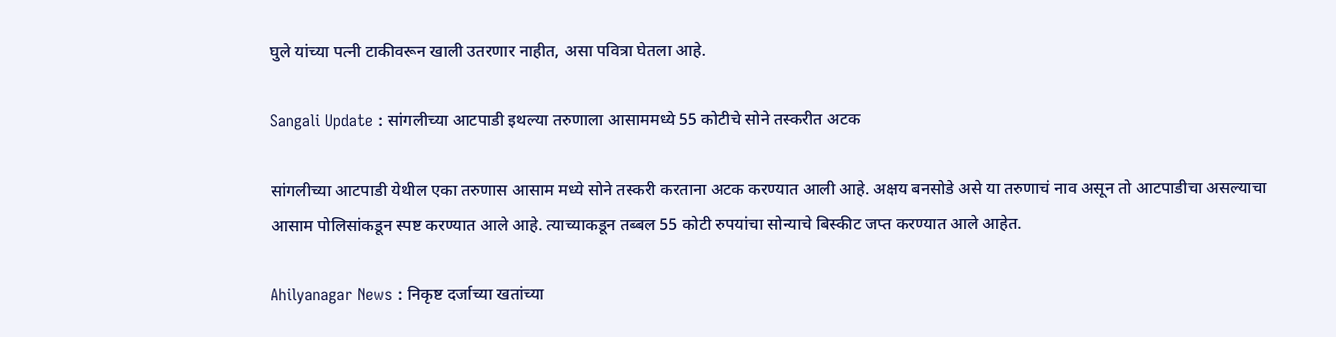घुले यांच्या पत्नी टाकीवरून खाली उतरणार नाहीत, असा पवित्रा घेतला आहे.

Sangali Update : सांगलीच्या आटपाडी इथल्या तरुणाला आसाममध्ये 55 कोटीचे सोने तस्करीत अटक

सांगलीच्या आटपाडी येथील एका तरुणास आसाम मध्ये सोने तस्करी करताना अटक करण्यात आली आहे. अक्षय बनसोडे असे या तरुणाचं नाव असून तो आटपाडीचा असल्याचा आसाम पोलिसांकडून स्पष्ट करण्यात आले आहे. त्याच्याकडून तब्बल 55 कोटी रुपयांचा सोन्याचे बिस्कीट जप्त करण्यात आले आहेत.

Ahilyanagar News : निकृष्ट दर्जाच्या खतांच्या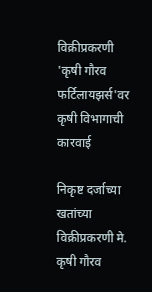विक्रीप्रकरणी 'कृषी गौरव फर्टिलायझर्स'वर कृषी विभागाची कारवाई

निकृष्ट दर्जाच्या खतांच्या विक्रीप्रकरणी मे. कृषी गौरव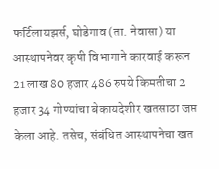फर्टिलायझर्स, घोडेगाव (ता. नेवासा) या आस्थापनेवर कृषी विभागाने कारवाई करून 21 लाख 80 हजार 486 रुपये किमतीचा 2 हजार 34 गोण्यांचा बेकायदेशीर खतसाठा जप्त केला आहे. तसेच, संबंधित आस्थापनेचा खत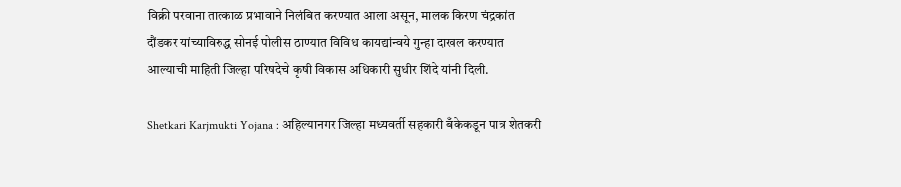विक्री परवाना तात्काळ प्रभावाने निलंबित करण्यात आला असून, मालक किरण चंद्रकांत दौंडकर यांच्याविरुद्ध सोनई पोलीस ठाण्यात विविध कायद्यांन्वये गुन्हा दाखल करण्यात आल्याची माहिती जिल्हा परिषदेचे कृषी विकास अधिकारी सुधीर शिंदे यांनी दिली.

Shetkari Karjmukti Yojana : अहिल्यानगर जिल्हा मध्यवर्ती सहकारी बँकेकडून पात्र शेतकरी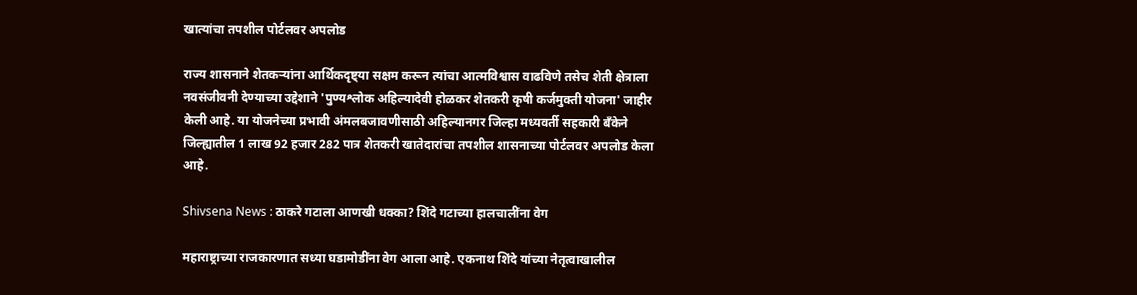खात्यांचा तपशील पोर्टलवर अपलोड

राज्य शासनाने शेतकऱ्यांना आर्थिकदृष्ट्या सक्षम करून त्यांचा आत्मविश्वास वाढविणे तसेच शेती क्षेत्राला नवसंजीवनी देण्याच्या उद्देशाने 'पुण्यश्लोक अहिल्यादेवी होळकर शेतकरी कृषी कर्जमुक्ती योजना' जाहीर केली आहे. या योजनेच्या प्रभावी अंमलबजावणीसाठी अहिल्यानगर जिल्हा मध्यवर्ती सहकारी बँकेने जिल्ह्यातील 1 लाख 92 हजार 282 पात्र शेतकरी खातेदारांचा तपशील शासनाच्या पोर्टलवर अपलोड केला आहे.

Shivsena News : ठाकरे गटाला आणखी धक्का? शिंदे गटाच्या हालचालींना वेग

महाराष्ट्राच्या राजकारणात सध्या घडामोडींना वेग आला आहे. एकनाथ शिंदे यांच्या नेतृत्वाखालील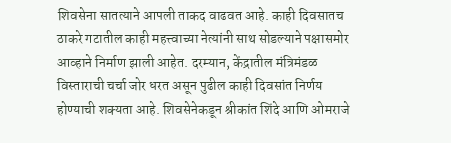शिवसेना सातत्याने आपली ताकद वाढवत आहे. काही दिवसातच ठाकरे गटातील काही महत्त्वाच्या नेत्यांनी साथ सोडल्याने पक्षासमोर आव्हाने निर्माण झाली आहेत. दरम्यान, केंद्रातील मंत्रिमंडळ विस्ताराची चर्चा जोर धरत असून पुढील काही दिवसांत निर्णय होण्याची शक्यता आहे. शिवसेनेकडून श्रीकांत शिंदे आणि ओमराजे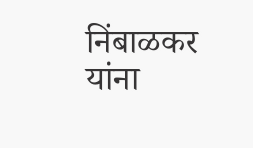निंबाळकर यांना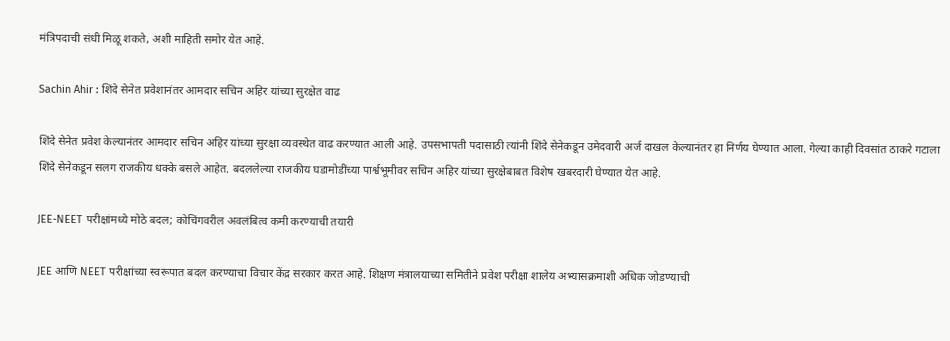मंत्रिपदाची संधी मिळू शकते, अशी माहिती समोर येत आहे.

Sachin Ahir : शिंदे सेनेत प्रवेशानंतर आमदार सचिन अहिर यांच्या सुरक्षेत वाढ

शिंदे सेनेत प्रवेश केल्यानंतर आमदार सचिन अहिर यांच्या सुरक्षा व्यवस्थेत वाढ करण्यात आली आहे. उपसभापती पदासाठी त्यांनी शिंदे सेनेकडून उमेदवारी अर्ज दाखल केल्यानंतर हा निर्णय घेण्यात आला. गेल्या काही दिवसांत ठाकरे गटाला शिंदे सेनेकडून सलग राजकीय धक्के बसले आहेत. बदललेल्या राजकीय घडामोडींच्या पार्श्वभूमीवर सचिन अहिर यांच्या सुरक्षेबाबत विशेष खबरदारी घेण्यात येत आहे.

JEE-NEET परीक्षांमध्ये मोठे बदल; कोचिंगवरील अवलंबित्व कमी करण्याची तयारी

JEE आणि NEET परीक्षांच्या स्वरूपात बदल करण्याचा विचार केंद्र सरकार करत आहे. शिक्षण मंत्रालयाच्या समितीने प्रवेश परीक्षा शालेय अभ्यासक्रमाशी अधिक जोडण्याची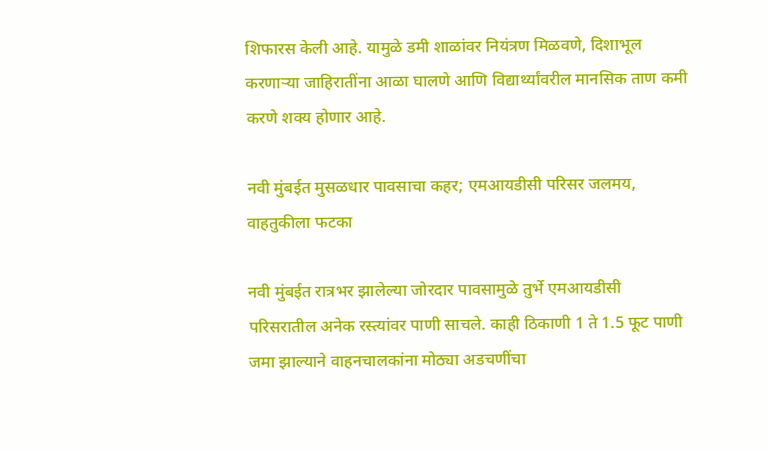शिफारस केली आहे. यामुळे डमी शाळांवर नियंत्रण मिळवणे, दिशाभूल करणाऱ्या जाहिरातींना आळा घालणे आणि विद्यार्थ्यांवरील मानसिक ताण कमी करणे शक्य होणार आहे.

नवी मुंबईत मुसळधार पावसाचा कहर; एमआयडीसी परिसर जलमय, वाहतुकीला फटका

नवी मुंबईत रात्रभर झालेल्या जोरदार पावसामुळे तुर्भे एमआयडीसी परिसरातील अनेक रस्त्यांवर पाणी साचले. काही ठिकाणी 1 ते 1.5 फूट पाणी जमा झाल्याने वाहनचालकांना मोठ्या अडचणींचा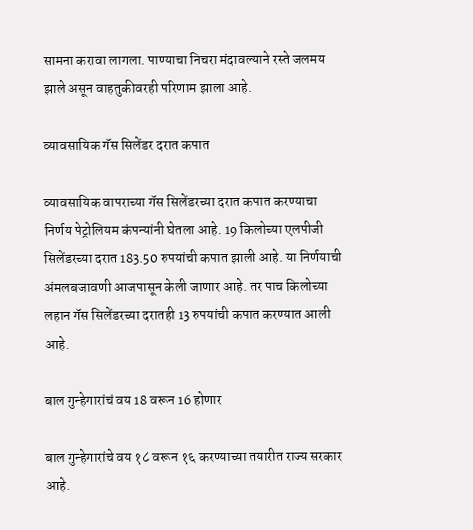सामना करावा लागला. पाण्याचा निचरा मंदावल्याने रस्ते जलमय झाले असून वाहतुकीवरही परिणाम झाला आहे.

व्यावसायिक गॅस सिलेंडर दरात कपात

व्यावसायिक वापराच्या गॅस सिलेंडरच्या दरात कपात करण्याचा निर्णय पेट्रोलियम कंपन्यांनी घेतला आहे. 19 किलोच्या एलपीजी सिलेंडरच्या दरात 183.50 रुपयांची कपात झाली आहे. या निर्णयाची अंमलबजावणी आजपासून केली जाणार आहे. तर पाच किलोच्या लहान गॅस सिलेंडरच्या दरातही 13 रुपयांची कपात करण्यात आली आहे.

बाल गुन्हेगारांचं वय 18 वरून 16 होणार

बाल गुन्हेगारांचे वय १८ वरून १६ करण्याच्या तयारीत राज्य सरकार आहे.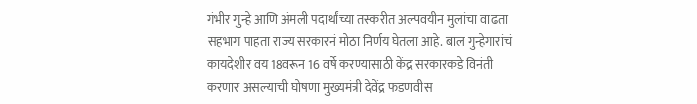गंभीर गुन्हे आणि अंमली पदार्थांच्या तस्करीत अल्पवयीन मुलांचा वाढता सहभाग पाहता राज्य सरकारनं मोठा निर्णय घेतला आहे. बाल गुन्हेगारांचं कायदेशीर वय 18वरून 16 वर्षे करण्यासाठी केंद्र सरकारकडे विनंती करणार असल्याची घोषणा मुख्यमंत्री देवेंद्र फडणवीस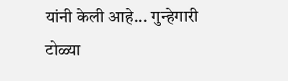यांनी केली आहे... गुन्हेगारी टोळ्या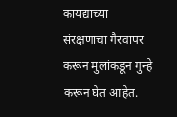कायद्याच्या संरक्षणाचा गैरवापर करून मुलांकडून गुन्हे करून घेत आहेत.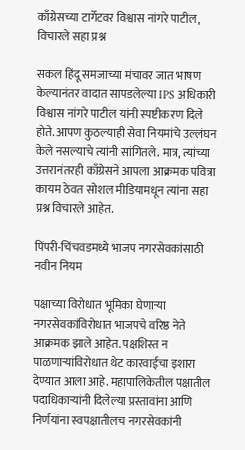काँग्रेसच्या टार्गेटवर विश्वास नांगरे पाटील, विचारले सहा प्रश्न

सकल हिंदू समजाच्या मंचावर जात भाषण केल्यानंतर वादात सापडलेल्या IPS अधिकारी विश्वास नांगरे पाटील यांनी स्पष्टीकरण दिले होते. आपण कुठल्याही सेवा नियमांचे उल्लंघन केले नसल्याचे त्यांनी सांगितले. मात्र, त्यांच्या उत्तरानंतरही काँग्रेसने आपला आक्रमक पवित्रा कायम ठेवत सोशल मीडियामधून त्यांना सहा प्रश्न विचारले आहेत.

पिंपरी-चिंचवडमध्ये भाजप नगरसेवकांसाठी नवीन नियम

पक्षाच्या विरोधात भूमिका घेणाऱ्या नगरसेवकांविरोधात भाजपचे वरिष्ठ नेते आक्रमक झाले आहेत. पक्षशिस्त न पाळणाऱ्यांविरोधात थेट कारवाईचा इशारा देण्यात आला आहे. महापालिकेतील पक्षातील पदाधिकाऱ्यांनी दिलेल्या प्रस्तावांना आणि निर्णयांना स्वपक्षातीलच नगरसेवकांनी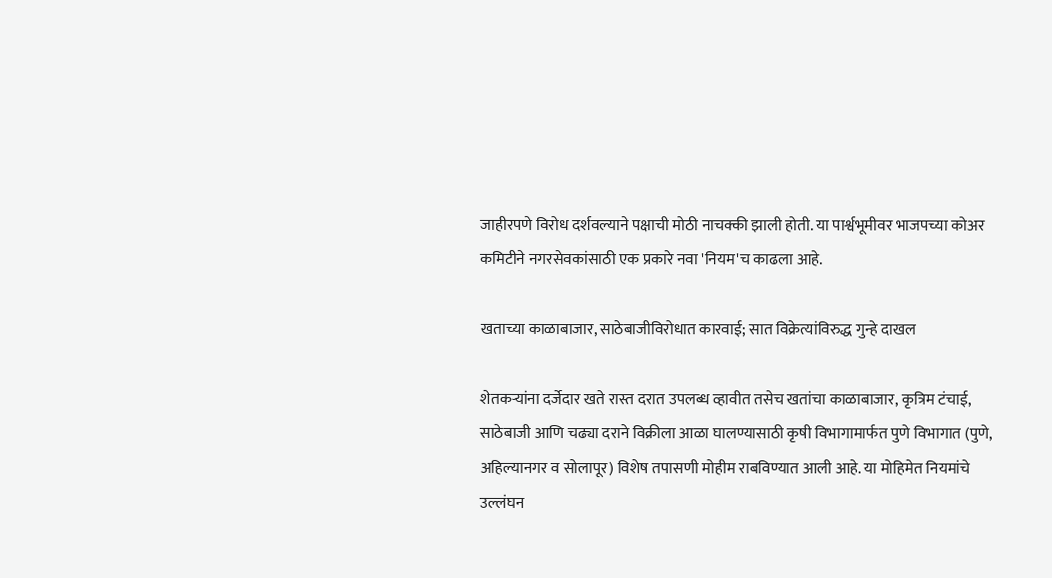जाहीरपणे विरोध दर्शवल्याने पक्षाची मोठी नाचक्की झाली होती. या पार्श्वभूमीवर भाजपच्या कोअर कमिटीने नगरसेवकांसाठी एक प्रकारे नवा 'नियम'च काढला आहे.

खताच्या काळाबाजार, साठेबाजीविरोधात कारवाई; सात विक्रेत्यांविरुद्ध गुन्हे दाखल

शेतकऱ्यांना दर्जेदार खते रास्त दरात उपलब्ध व्हावीत तसेच खतांचा काळाबाजार, कृत्रिम टंचाई, साठेबाजी आणि चढ्या दराने विक्रीला आळा घालण्यासाठी कृषी विभागामार्फत पुणे विभागात (पुणे, अहिल्यानगर व सोलापूर) विशेष तपासणी मोहीम राबविण्यात आली आहे. या मोहिमेत नियमांचे उल्लंघन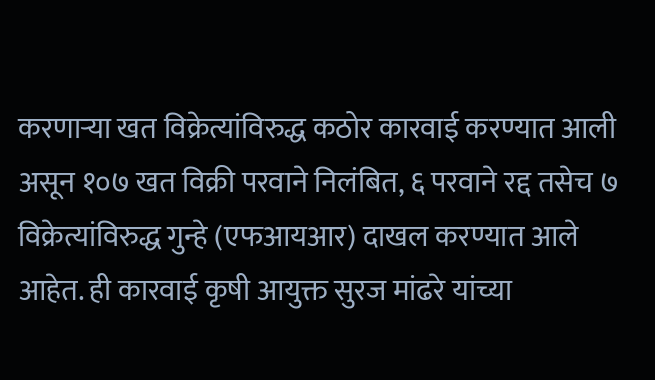करणाऱ्या खत विक्रेत्यांविरुद्ध कठोर कारवाई करण्यात आली असून १०७ खत विक्री परवाने निलंबित, ६ परवाने रद्द तसेच ७ विक्रेत्यांविरुद्ध गुन्हे (एफआयआर) दाखल करण्यात आले आहेत. ही कारवाई कृषी आयुक्त सुरज मांढरे यांच्या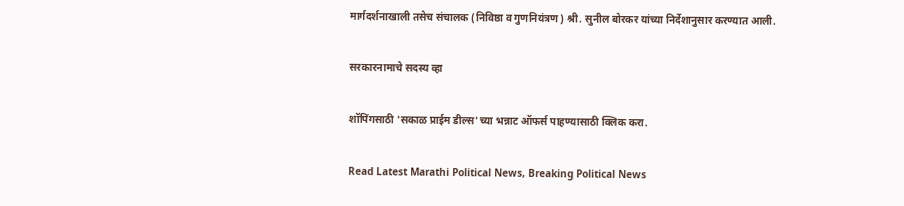मार्गदर्शनाखाली तसेच संचालक (निविष्ठा व गुणनियंत्रण) श्री. सुनील बोरकर यांच्या निर्देशानुसार करण्यात आली.

सरकारनामाचे सदस्य व्हा

शॉपिंगसाठी 'सकाळ प्राईम डील्स'च्या भन्नाट ऑफर्स पाहण्यासाठी क्लिक करा.

Read Latest Marathi Political News, Breaking Political News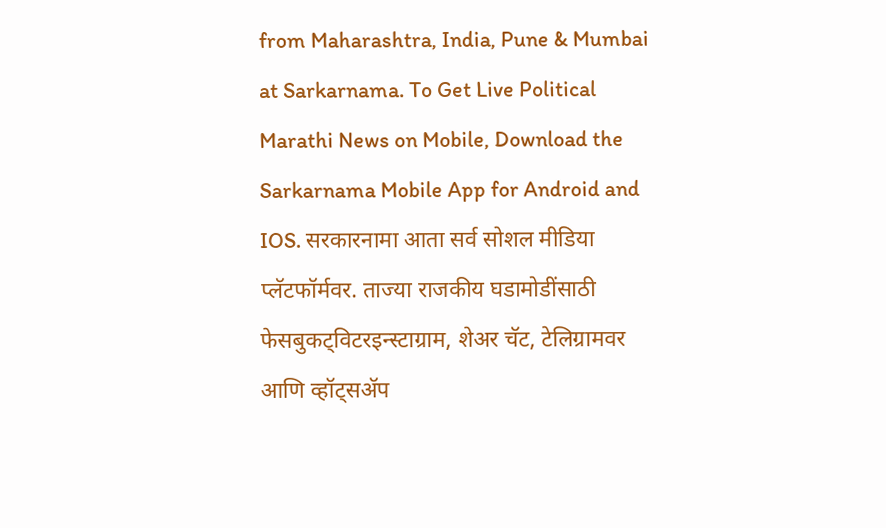from Maharashtra, India, Pune & Mumbai at Sarkarnama. To Get Live Political Marathi News on Mobile, Download the Sarkarnama Mobile App for Android and IOS. सरकारनामा आता सर्व सोशल मीडिया प्लॅटफॉर्मवर. ताज्या राजकीय घडामोडींसाठी फेसबुकट्विटरइन्स्टाग्राम, शेअर चॅट, टेलिग्रामवर आणि व्हॉट्सॲप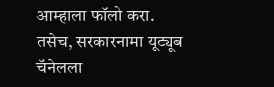आम्हाला फॉलो करा. तसेच, सरकारनामा यूट्यूब चॅनेलला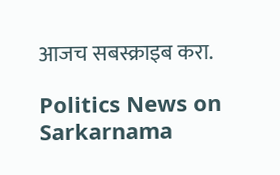आजच सबस्क्राइब करा.

Politics News on Sarkarnama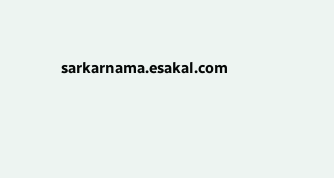sarkarnama.esakal.com